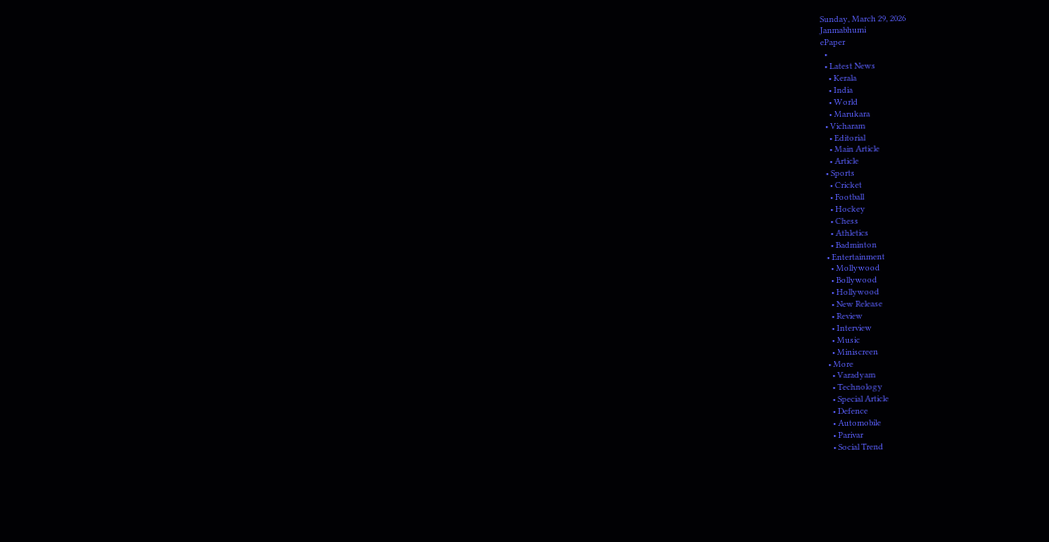Sunday, March 29, 2026
Janmabhumi
ePaper
  •
  • Latest News
    • Kerala
    • India
    • World
    • Marukara
  • Vicharam
    • Editorial
    • Main Article
    • Article
  • Sports
    • Cricket
    • Football
    • Hockey
    • Chess
    • Athletics
    • Badminton
  • Entertainment
    • Mollywood
    • Bollywood
    • Hollywood
    • New Release
    • Review
    • Interview
    • Music
    • Miniscreen
  • More
    • Varadyam
    • Technology
    • Special Article
    • Defence
    • Automobile
    • Parivar
    • Social Trend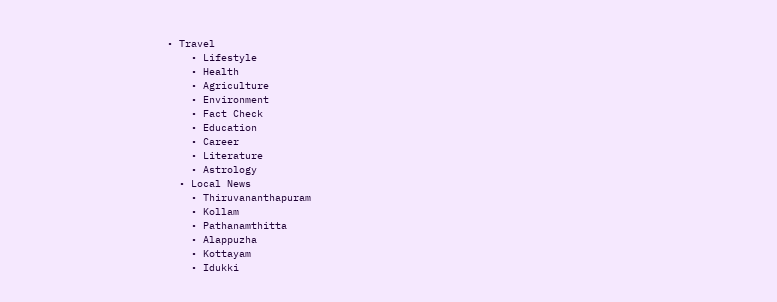• Travel
    • Lifestyle
    • Health
    • Agriculture
    • Environment
    • Fact Check
    • Education
    • Career
    • Literature
    • Astrology
  • Local News
    • Thiruvananthapuram
    • Kollam
    • Pathanamthitta
    • Alappuzha
    • Kottayam
    • Idukki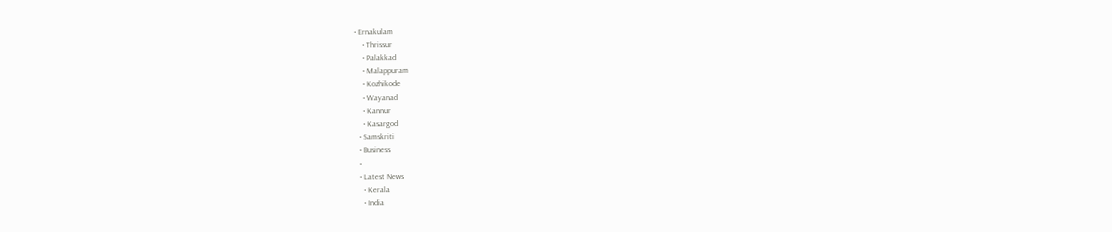• Ernakulam
    • Thrissur
    • Palakkad
    • Malappuram
    • Kozhikode
    • Wayanad
    • Kannur
    • Kasargod
  • Samskriti
  • Business
  •
  • Latest News
    • Kerala
    • India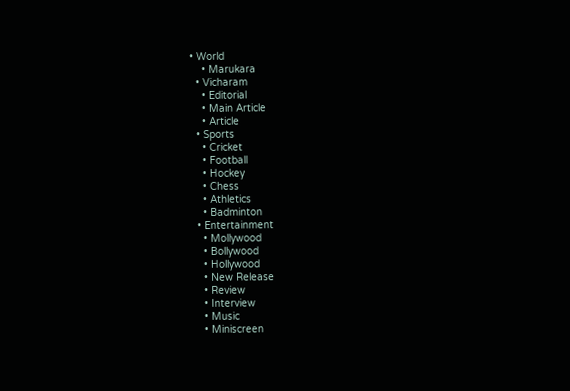• World
    • Marukara
  • Vicharam
    • Editorial
    • Main Article
    • Article
  • Sports
    • Cricket
    • Football
    • Hockey
    • Chess
    • Athletics
    • Badminton
  • Entertainment
    • Mollywood
    • Bollywood
    • Hollywood
    • New Release
    • Review
    • Interview
    • Music
    • Miniscreen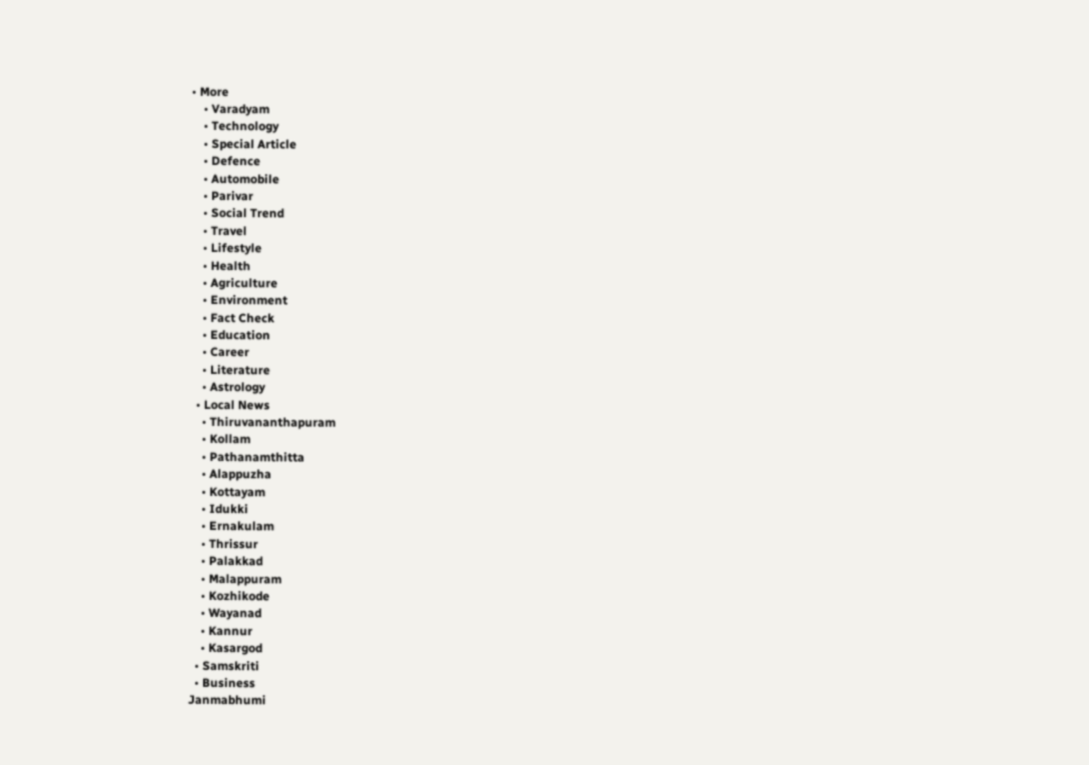• More
    • Varadyam
    • Technology
    • Special Article
    • Defence
    • Automobile
    • Parivar
    • Social Trend
    • Travel
    • Lifestyle
    • Health
    • Agriculture
    • Environment
    • Fact Check
    • Education
    • Career
    • Literature
    • Astrology
  • Local News
    • Thiruvananthapuram
    • Kollam
    • Pathanamthitta
    • Alappuzha
    • Kottayam
    • Idukki
    • Ernakulam
    • Thrissur
    • Palakkad
    • Malappuram
    • Kozhikode
    • Wayanad
    • Kannur
    • Kasargod
  • Samskriti
  • Business
Janmabhumi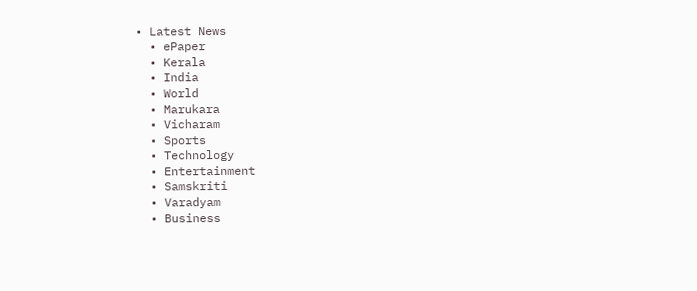• Latest News
  • ePaper
  • Kerala
  • India
  • World
  • Marukara
  • Vicharam
  • Sports
  • Technology
  • Entertainment
  • Samskriti
  • Varadyam
  • Business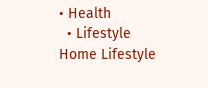• Health
  • Lifestyle
Home Lifestyle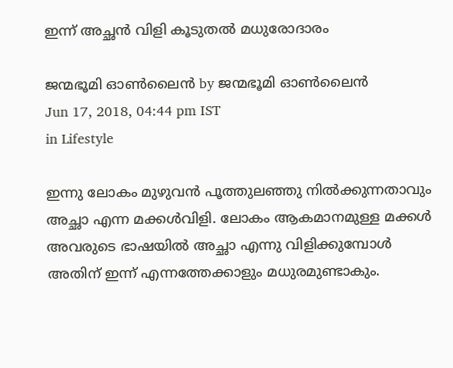ഇന്ന് അച്ഛന്‍ വിളി കൂടുതല്‍ മധുരോദാരം

ജന്മഭൂമി ഓണ്‍ലൈന്‍ by ജന്മഭൂമി ഓണ്‍ലൈന്‍
Jun 17, 2018, 04:44 pm IST
in Lifestyle

ഇന്നു ലോകം മുഴുവന്‍ പൂത്തുലഞ്ഞു നില്‍ക്കുന്നതാവും അച്ഛാ എന്ന മക്കള്‍വിളി. ലോകം ആകമാനമുള്ള മക്കള്‍ അവരുടെ ഭാഷയില്‍ അച്ഛാ എന്നു വിളിക്കുമ്പോള്‍ അതിന് ഇന്ന് എന്നത്തേക്കാളും മധുരമുണ്ടാകും.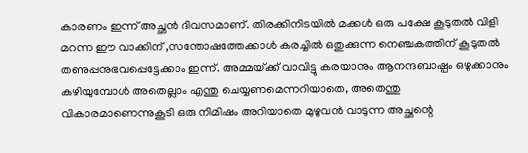കാരണം ഇന്ന് അച്ഛന്‍ ദിവസമാണ്. തിരക്കിനിടയില്‍ മക്കള്‍ ഒരു പക്ഷേ കൂടുതല്‍ വിളി മറന്ന ഈ വാക്കിന് ,സന്തോഷത്തേക്കാള്‍ കരച്ചില്‍ ഒതുക്കുന്ന നെഞ്ചകത്തിന് കൂടുതല്‍ തണുപ്പനുഭവപ്പെട്ടേക്കാം ഇന്ന്. അമ്മയ്‌ക്ക് വാവിട്ടു കരയാനും ആനന്ദബാഷ്പം ഒഴുക്കാനും കഴിയുമ്പോള്‍ അതെല്ലാം എന്തു ചെയ്യണമെന്നറിയാതെ, അതെന്തു വികാരമാണെന്നുകൂടി ഒരു നിമിഷം അറിയാതെ മുഴുവന്‍ വാടുന്ന അച്ഛന്റെ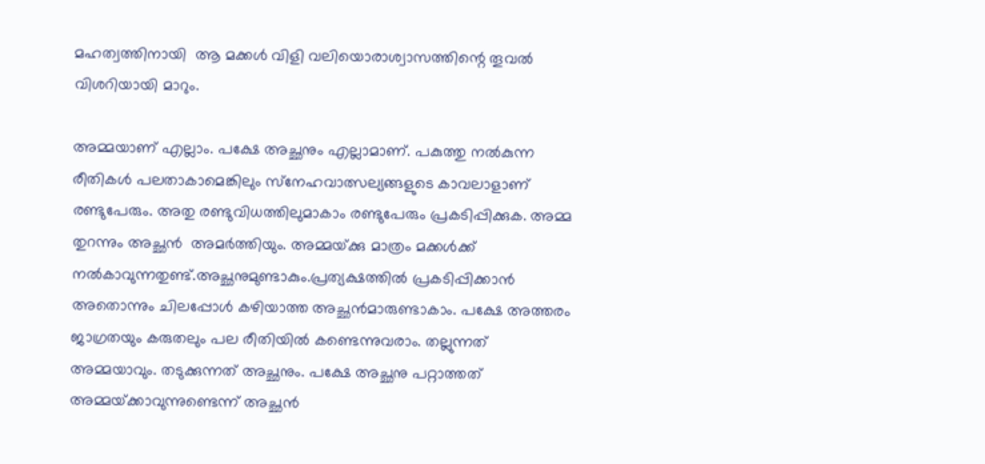മഹത്വത്തിനായി  ആ മക്കള്‍ വിളി വലിയൊരാശ്വാസത്തിന്റെ തൂവല്‍ വിശറിയായി മാറും.

അമ്മയാണ് എല്ലാം. പക്ഷേ അച്ഛനും എല്ലാമാണ്. പകുത്തു നല്‍കുന്ന രീതികള്‍ പലതാകാമെങ്കിലും സ്‌നേഹവാത്സല്യങ്ങളുടെ കാവലാളാണ് രണ്ടുപേരും. അതു രണ്ടുവിധത്തിലുമാകാം രണ്ടുപേരും പ്രകടിപ്പിക്കുക. അമ്മ തുറന്നും അച്ഛന്‍  അമര്‍ത്തിയും. അമ്മയ്‌ക്കു മാത്രം മക്കള്‍ക്ക് നല്‍കാവുന്നതുണ്ട്.അച്ഛനുമുണ്ടാകും.പ്രത്യക്ഷത്തില്‍ പ്രകടിപ്പിക്കാന്‍ അതൊന്നും ചിലപ്പോള്‍ കഴിയാത്ത അച്ഛന്‍മാരുണ്ടാകാം. പക്ഷേ അത്തരം ജാഗ്രതയും കരുതലും പല രീതിയില്‍ കണ്ടെന്നുവരാം. തല്ലുന്നത് അമ്മയാവും. തടുക്കുന്നത് അച്ഛനും. പക്ഷേ അച്ഛനു പറ്റാത്തത് അമ്മയ്‌ക്കാവുന്നുണ്ടെന്ന് അച്ഛന്‍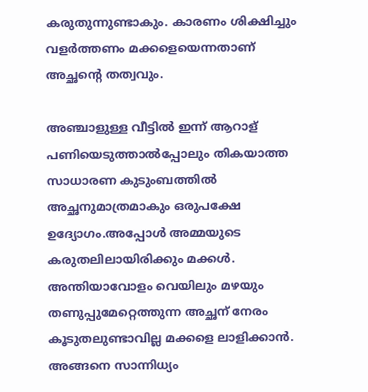കരുതുന്നുണ്ടാകും. കാരണം ശിക്ഷിച്ചും വളര്‍ത്തണം മക്കളെയെന്നതാണ് അച്ഛന്റെ തത്വവും.

അഞ്ചാളുള്ള വീട്ടില്‍ ഇന്ന് ആറാള് പണിയെടുത്താല്‍പ്പോലും തികയാത്ത സാധാരണ കുടുംബത്തില്‍ അച്ഛനുമാത്രമാകും ഒരുപക്ഷേ ഉദ്യോഗം.അപ്പോള്‍ അമ്മയുടെ കരുതലിലായിരിക്കും മക്കള്‍. അന്തിയാവോളം വെയിലും മഴയും തണുപ്പുമേറ്റെത്തുന്ന അച്ഛന് നേരം കൂടുതലുണ്ടാവില്ല മക്കളെ ലാളിക്കാന്‍. അങ്ങനെ സാന്നിധ്യം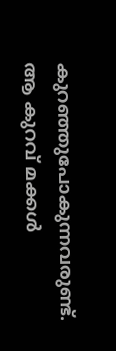കുറഞ്ഞുപോകുന്നവരുണ്ട്. ആ കുറവ് മക്കള്‍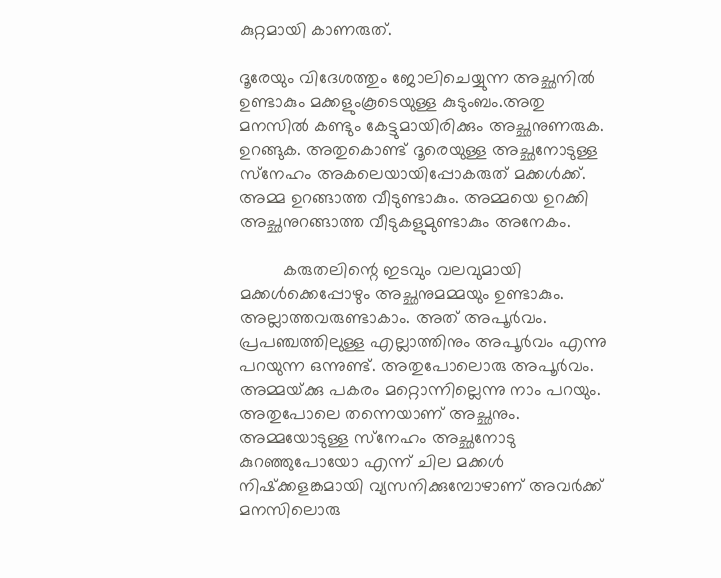കുറ്റമായി കാണരുത്.

ദൂരേയും വിദേശത്തും ജോലിചെയ്യുന്ന അച്ഛനില്‍ ഉണ്ടാകും മക്കളുംകൂടെയുള്ള കുടുംബം.അതു മനസില്‍ കണ്ടും കേട്ടുമായിരിക്കും അച്ഛനുണരുക. ഉറങ്ങുക. അതുകൊണ്ട് ദൂരെയുള്ള അച്ഛനോടുള്ള സ്‌നേഹം അകലെയായിപ്പോകരുത് മക്കള്‍ക്ക്. അമ്മ ഉറങ്ങാത്ത വീടുണ്ടാകും. അമ്മയെ ഉറക്കി അച്ഛനുറങ്ങാത്ത വീടുകളുമുണ്ടാകും അനേകം.

         കരുതലിന്റെ ഇടവും വലവുമായി മക്കള്‍ക്കെപ്പോഴും അച്ഛനുമമ്മയും ഉണ്ടാകും. അല്ലാത്തവരുണ്ടാകാം. അത് അപൂര്‍വം. പ്രപഞ്ചത്തിലുള്ള എല്ലാത്തിനും അപൂര്‍വം എന്നു പറയുന്ന ഒന്നുണ്ട്. അതുപോലൊരു അപൂര്‍വം. അമ്മയ്‌ക്കു പകരം മറ്റൊന്നില്ലെന്നു നാം പറയും. അതുപോലെ തന്നെയാണ് അച്ഛനും. അമ്മയോടുള്ള സ്‌നേഹം അച്ഛനോടു കുറഞ്ഞുപോയോ എന്ന് ചില മക്കള്‍ നിഷ്‌ക്കളങ്കമായി വ്യസനിക്കുമ്പോഴാണ് അവര്‍ക്ക് മനസിലൊരു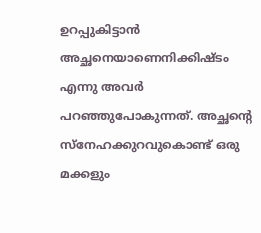ഉറപ്പുകിട്ടാന്‍ അച്ഛനെയാണെനിക്കിഷ്ടം എന്നു അവര്‍ പറഞ്ഞുപോകുന്നത്. അച്ഛന്റെ സ്‌നേഹക്കുറവുകൊണ്ട് ഒരു മക്കളും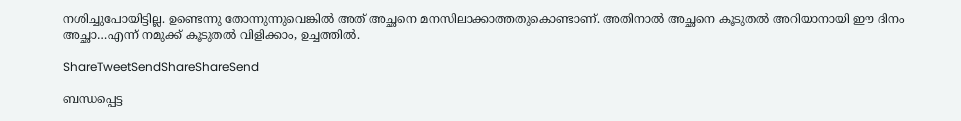നശിച്ചുപോയിട്ടില്ല. ഉണ്ടെന്നു തോന്നുന്നുവെങ്കില്‍ അത് അച്ഛനെ മനസിലാക്കാത്തതുകൊണ്ടാണ്. അതിനാല്‍ അച്ഛനെ കൂടുതല്‍ അറിയാനായി ഈ ദിനം അച്ഛാ…എന്ന് നമുക്ക് കൂടുതല്‍ വിളിക്കാം, ഉച്ചത്തില്‍.

ShareTweetSendShareShareSend

ബന്ധപ്പെട്ട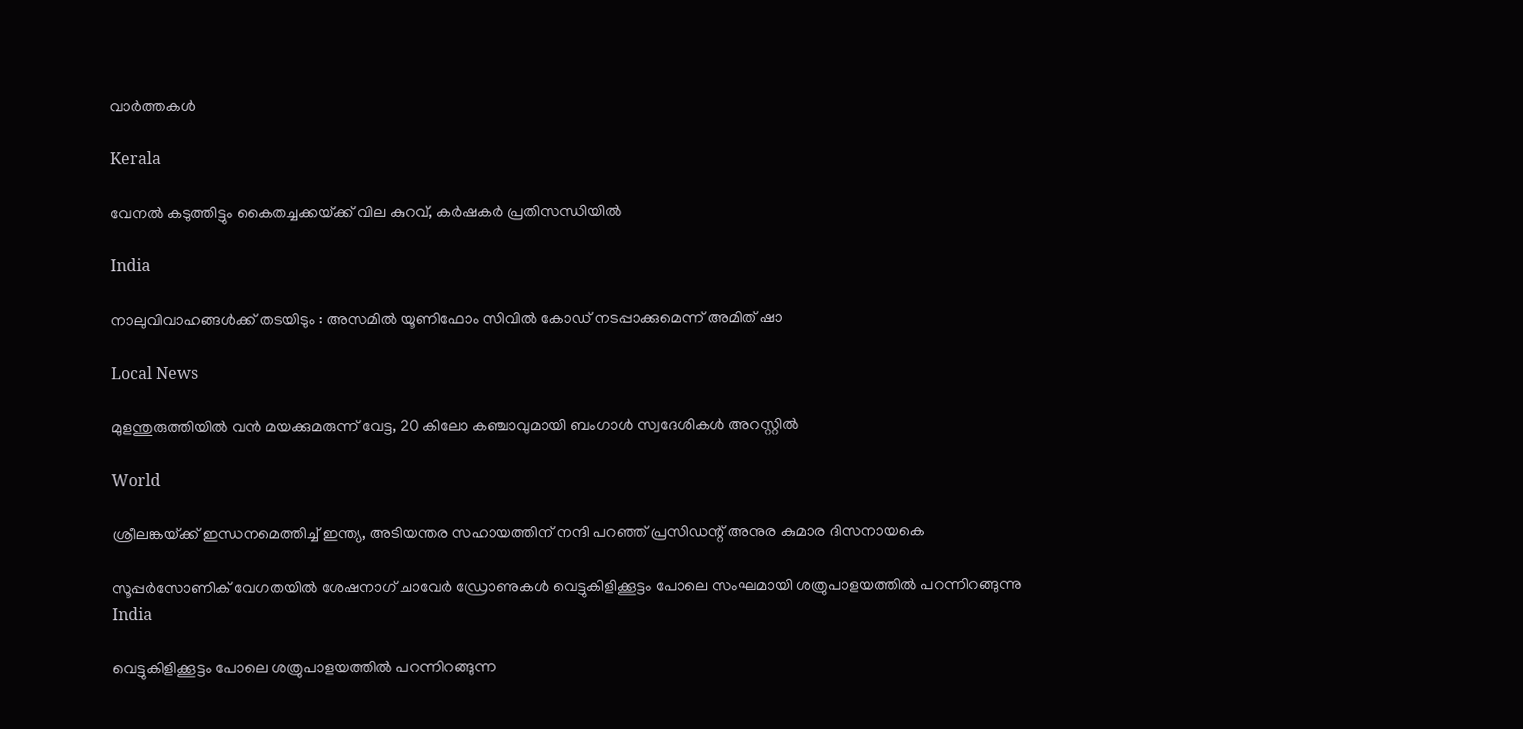വാര്‍ത്തകള്‍

Kerala

വേനല്‍ കടുത്തിട്ടും കൈതച്ചക്കയ്‌ക്ക് വില കുറവ്, കര്‍ഷകര്‍ പ്രതിസന്ധിയില്‍

India

നാലുവിവാഹങ്ങൾക്ക് തടയിടും : അസമിൽ യൂണിഫോം സിവിൽ കോഡ് നടപ്പാക്കുമെന്ന് അമിത് ഷാ

Local News

മുളന്തുരുത്തിയിൽ വൻ മയക്കുമരുന്ന് വേട്ട, 20 കിലോ കഞ്ചാവുമായി ബംഗാൾ സ്വദേശികൾ അറസ്റ്റിൽ

World

ശ്രീലങ്കയ്‌ക്ക് ഇന്ധനമെത്തിച്ച് ഇന്ത്യ, അടിയന്തര സഹായത്തിന് നന്ദി പറഞ്ഞ് പ്രസിഡന്റ് അനുര കുമാര ദിസനായകെ

സൂപ്പര്‍സോണിക് വേഗതയില്‍ ശേഷനാഗ് ചാവേര്‍ ഡ്രോണുകള്‍ വെട്ടുകിളിക്കൂട്ടം പോലെ സംഘമായി ശത്രുപാളയത്തില്‍ പറന്നിറങ്ങുന്നു
India

വെട്ടുകിളിക്കൂട്ടം പോലെ ശത്രുപാളയത്തില്‍ പറന്നിറങ്ങുന്ന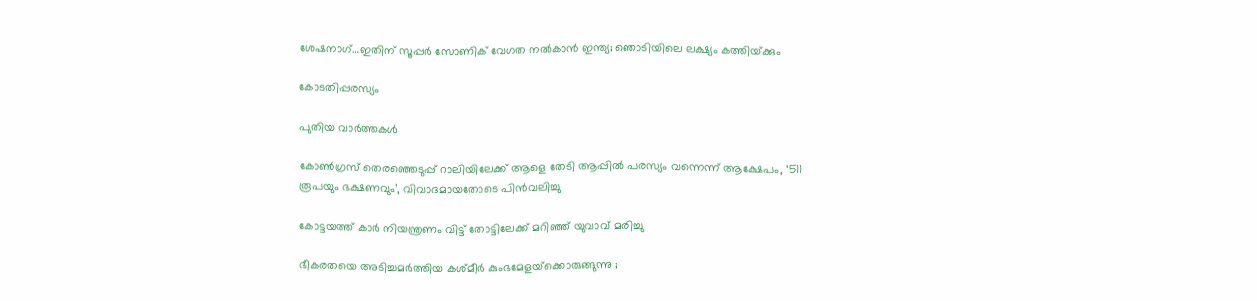ശേഷനാഗ്…ഇതിന് സൂപ്പര്‍ സോണിക് വേഗത നല്‍കാന്‍ ഇന്ത്യ; ഞൊടിയിലെ ലക്ഷ്യം കത്തിയ്‌ക്കും

കോടതിപ്പരസ്യം

പുതിയ വാര്‍ത്തകള്‍

കോണ്‍ഗ്രസ് തെരഞ്ഞെടുപ്പ് റാലിയിലേക്ക് ആളെ തേടി ആപ്പില്‍ പരസ്യം വന്നെന്ന് ആക്ഷേപം, ‘511 രൂപയും ഭക്ഷണവും’, വിവാദമായതോടെ പിന്‍വലിച്ചു

കോട്ടയത്ത് കാര്‍ നിയന്ത്രണം വിട്ട് തോട്ടിലേക്ക് മറിഞ്ഞ് യുവാവ് മരിച്ചു

ഭീകരതയെ അടിച്ചമർത്തിയ കശ്മീർ കുംഭമേളയ്‌ക്കൊരുങ്ങുന്നു ;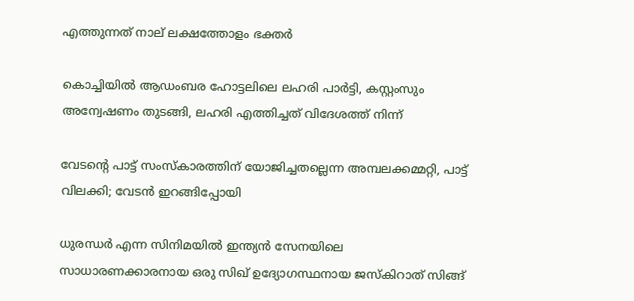എത്തുന്നത് നാല് ലക്ഷത്തോളം ഭക്തർ

കൊച്ചിയില്‍ ആഡംബര ഹോട്ടലിലെ ലഹരി പാര്‍ട്ടി, കസ്റ്റംസും അന്വേഷണം തുടങ്ങി, ലഹരി എത്തിച്ചത് വിദേശത്ത് നിന്ന്

വേടന്റെ പാട്ട് സംസ്കാരത്തിന് യോജിച്ചതല്ലെന്ന അമ്പലക്കമ്മറ്റി, പാട്ട് വിലക്കി; വേടന്‍ ഇറങ്ങിപ്പോയി

ധുരന്ധര്‍ എന്ന സിനിമയില്‍ ഇന്ത്യന്‍ സേനയിലെ സാധാരണക്കാരനായ ഒരു സിഖ് ഉദ്യോഗസ്ഥനായ ജസ്കിറാത് സിങ്ങ്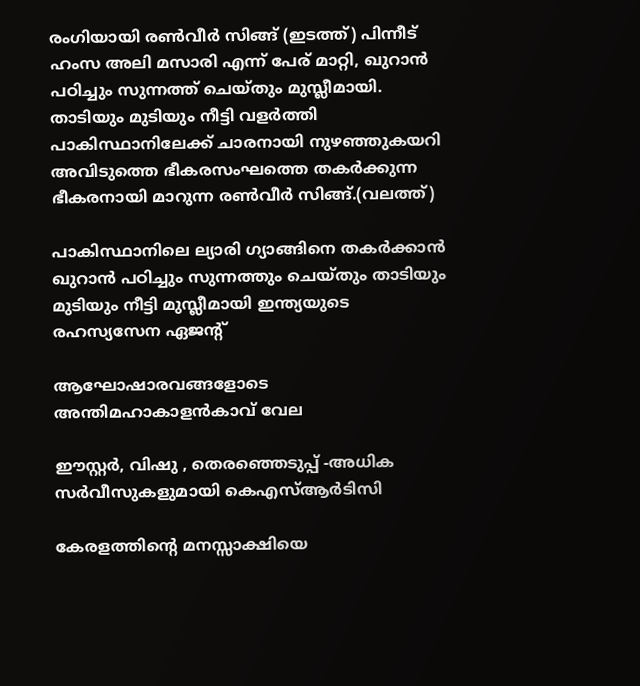രംഗിയായി രണ്‍വീര്‍ സിങ്ങ് (ഇടത്ത്) പിന്നീട് ഹംസ അലി മസാരി എന്ന് പേര് മാറ്റി, ഖുറാന്‍ പഠിച്ചും സുന്നത്ത് ചെയ്തും മുസ്ലീമായി. താടിയും മുടിയും നീട്ടി വളര്‍ത്തി പാകിസ്ഥാനിലേക്ക് ചാരനായി നുഴഞ്ഞുകയറി അവിടുത്തെ ഭീകരസംഘത്തെ തകര്‍ക്കുന്ന ഭീകരനായി മാറുന്ന രണ്‍വീര്‍ സിങ്ങ്.(വലത്ത്)

പാകിസ്ഥാനിലെ ല്യാരി ഗ്യാങ്ങിനെ തകര്‍ക്കാന്‍ ഖുറാന്‍ പഠിച്ചും സുന്നത്തും ചെയ്തും താടിയും മുടിയും നീട്ടി മുസ്ലീമായി ഇന്ത്യയുടെ രഹസ്യസേന ഏജന്‍റ്

ആഘോഷാരവങ്ങളോടെ അന്തിമഹാകാളന്‍കാവ് വേല

ഈസ്റ്റര്‍, വിഷു , തെരഞ്ഞെടുപ്പ് -അധിക സര്‍വീസുകളുമായി കെഎസ്ആര്‍ടിസി

കേരളത്തിന്റെ മനസ്സാക്ഷിയെ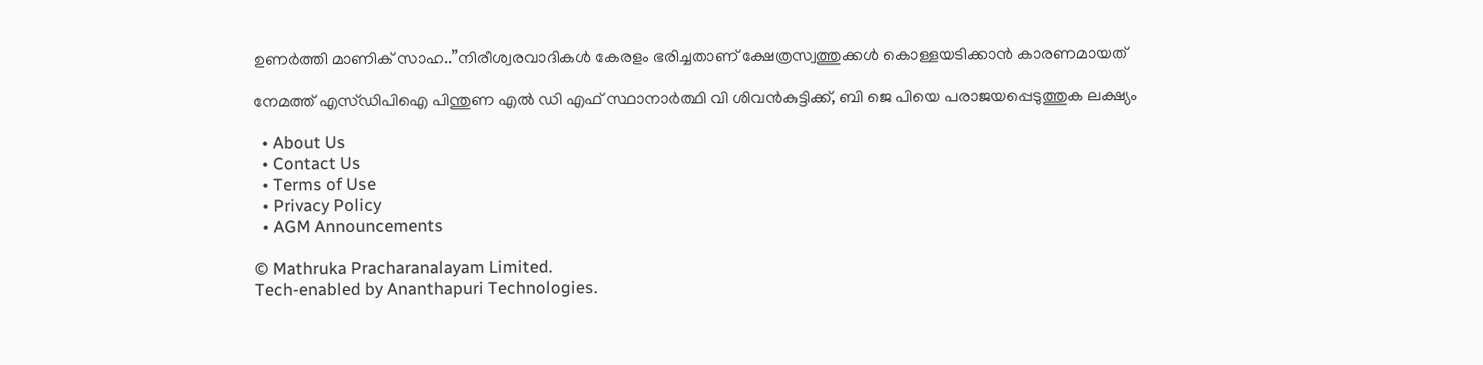ഉണര്‍ത്തി മാണിക് സാഹ..”നിരീശ്വരവാദികള്‍ കേരളം ഭരിച്ചതാണ് ക്ഷേത്രസ്വത്തുക്കള്‍ കൊള്ളയടിക്കാന്‍ കാരണമായത്

നേമത്ത് എസ്ഡിപിഐ പിന്തുണ എല്‍ ഡി എഫ് സ്ഥാനാര്‍ത്ഥി വി ശിവന്‍കുട്ടിക്ക്, ബി ജെ പിയെ പരാജയപ്പെടുത്തുക ലക്ഷ്യം

  • About Us
  • Contact Us
  • Terms of Use
  • Privacy Policy
  • AGM Announcements

© Mathruka Pracharanalayam Limited.
Tech-enabled by Ananthapuri Technologies.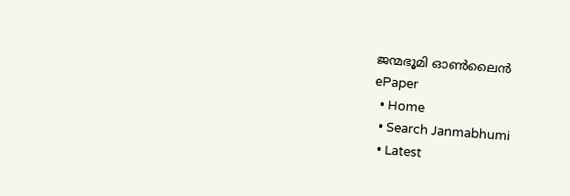ജന്മഭൂമി ഓണ്‍ലൈന്‍
ePaper
  • Home
  • Search Janmabhumi
  • Latest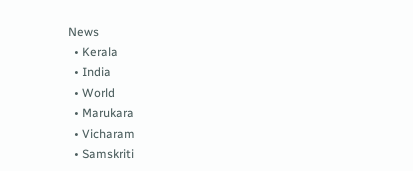News
  • Kerala
  • India
  • World
  • Marukara
  • Vicharam
  • Samskriti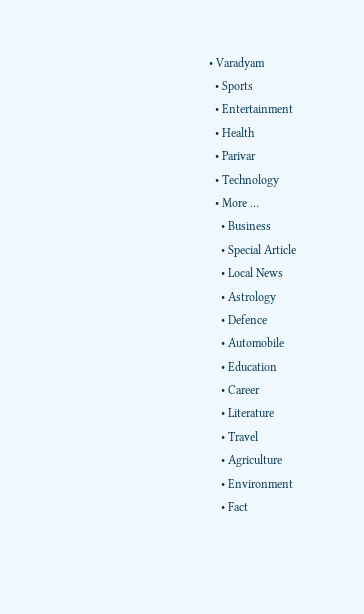• Varadyam
  • Sports
  • Entertainment
  • Health
  • Parivar
  • Technology
  • More …
    • Business
    • Special Article
    • Local News
    • Astrology
    • Defence
    • Automobile
    • Education
    • Career
    • Literature
    • Travel
    • Agriculture
    • Environment
    • Fact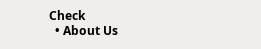Check
  • About Us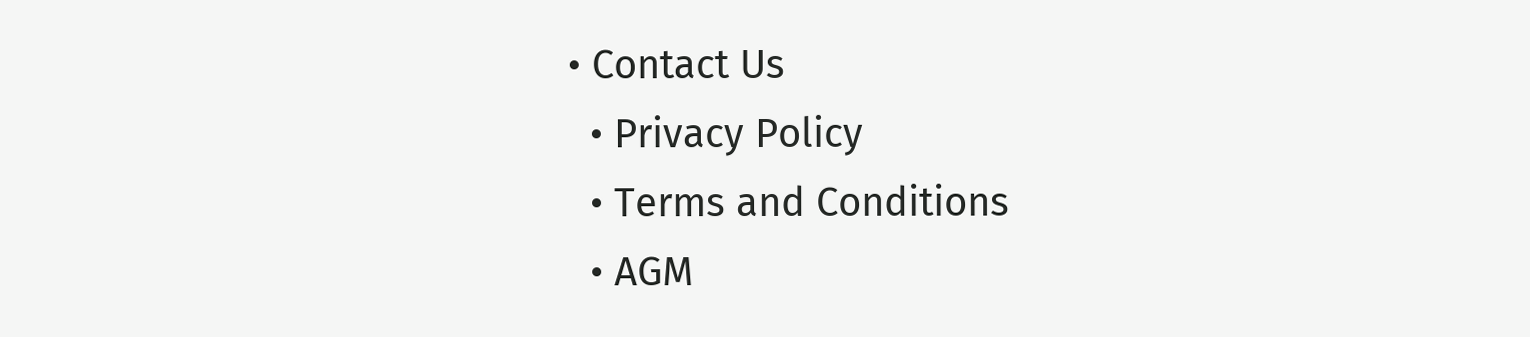• Contact Us
  • Privacy Policy
  • Terms and Conditions
  • AGM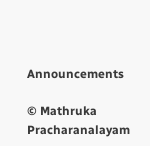Announcements

© Mathruka Pracharanalayam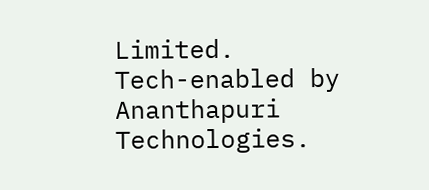Limited.
Tech-enabled by Ananthapuri Technologies.